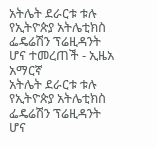አትሌት ደራርቱ ቱሉ የኢትዮጵያ አትሌቲክስ ፌዴሬሽን ፕሬዚዳንት ሆና ተመረጠች - ኢዜአ አማርኛ
አትሌት ደራርቱ ቱሉ የኢትዮጵያ አትሌቲክስ ፌዴሬሽን ፕሬዚዳንት ሆና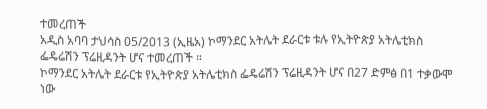ተመረጠች
አዲስ አባባ ታህሳስ 05/2013 (ኢዜአ) ኮማንደር አትሌት ደራርቱ ቱሉ የኢትዮጵያ አትሌቲክስ ፌዴሬሽን ፕሬዚዳንት ሆና ተመረጠች ።
ኮማንደር አትሌት ደራርቱ የኢትዮጵያ አትሌቲክስ ፌዴሬሽን ፕሬዚዳንት ሆና በ27 ድምፅ በ1 ተቃውሞ ነው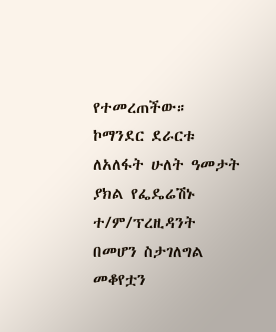የተመረጠችው።
ኮማንደር ደራርቱ ለአለፋት ሁለት ዓመታት ያክል የፌዴሬሽኑ ተ/ም/ፕረዚዳንት በመሆን ስታገለግል መቆየቷን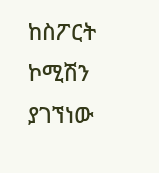ከስፖርት ኮሚሽን ያገኘነው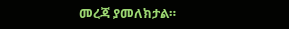መረጃ ያመለክታል።